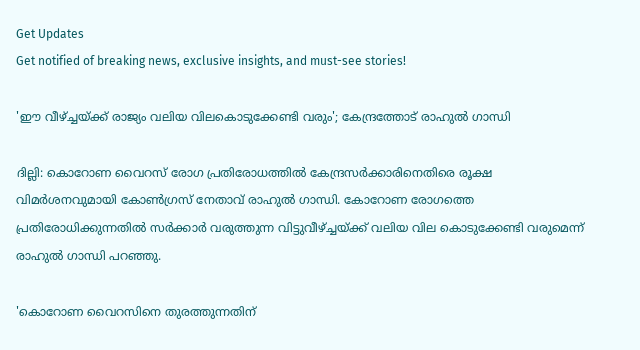Get Updates
Get notified of breaking news, exclusive insights, and must-see stories!

'ഈ വീഴ്ച്ചയ്ക്ക് രാജ്യം വലിയ വിലകൊടുക്കേണ്ടി വരും'; കേന്ദ്രത്തോട് രാഹുല്‍ ഗാന്ധി

ദില്ലി: കൊറോണ വൈറസ് രോഗ പ്രതിരോധത്തില്‍ കേന്ദ്രസര്‍ക്കാരിനെതിരെ രൂക്ഷ വിമര്‍ശനവുമായി കോണ്‍ഗ്രസ് നേതാവ് രാഹുല്‍ ഗാന്ധി. കോറോണ രോഗത്തെ പ്രതിരോധിക്കുന്നതില്‍ സര്‍ക്കാര്‍ വരുത്തുന്ന വിട്ടുവീഴ്ച്ചയ്ക്ക് വലിയ വില കൊടുക്കേണ്ടി വരുമെന്ന് രാഹുല്‍ ഗാന്ധി പറഞ്ഞു.

'കൊറോണ വൈറസിനെ തുരത്തുന്നതിന്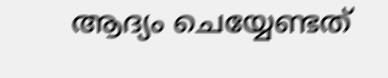ആദ്യം ചെയ്യേണ്ടത്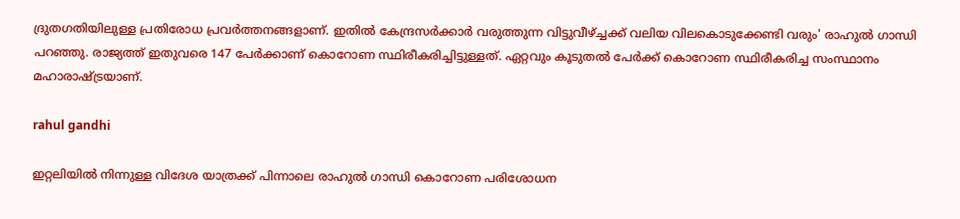ദ്രുതഗതിയിലുള്ള പ്രതിരോധ പ്രവര്‍ത്തനങ്ങളാണ്. ഇതില്‍ കേന്ദ്രസര്‍ക്കാര്‍ വരുത്തുന്ന വിട്ടുവീഴ്ച്ചക്ക് വലിയ വിലകൊടുക്കേണ്ടി വരും' രാഹുല്‍ ഗാന്ധി പറഞ്ഞു. രാജ്യത്ത് ഇതുവരെ 147 പേര്‍ക്കാണ് കൊറോണ സ്ഥിരീകരിച്ചിട്ടുള്ളത്. ഏറ്റവും കൂടുതല്‍ പേര്‍ക്ക് കൊറോണ സ്ഥിരീകരിച്ച സംസ്ഥാനം മഹാരാഷ്ട്രയാണ്.

rahul gandhi

ഇറ്റലിയില്‍ നിന്നുള്ള വിദേശ യാത്രക്ക് പിന്നാലെ രാഹുല്‍ ഗാന്ധി കൊറോണ പരിശോധന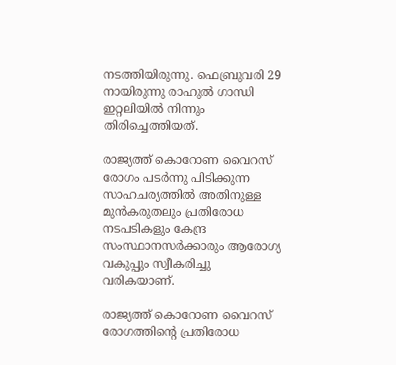നടത്തിയിരുന്നു. ഫെബ്രുവരി 29 നായിരുന്നു രാഹുല്‍ ഗാന്ധി ഇറ്റലിയില്‍ നിന്നും തിരിച്ചെത്തിയത്.

രാജ്യത്ത് കൊറോണ വൈറസ് രോഗം പടര്‍ന്നു പിടിക്കുന്ന സാഹചര്യത്തില്‍ അതിനുള്ള മുന്‍കരുതലും പ്രതിരോധ നടപടികളും കേന്ദ്ര സംസ്ഥാനസര്‍ക്കാരും ആരോഗ്യ വകുപ്പും സ്വീകരിച്ചു വരികയാണ്.

രാജ്യത്ത് കൊറോണ വൈറസ് രോഗത്തിന്റെ പ്രതിരോധ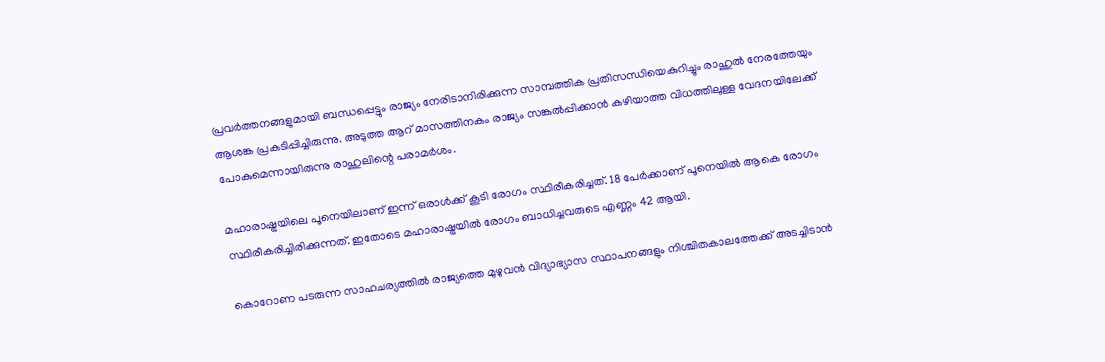പ്രവര്‍ത്തനങ്ങളുമായി ബന്ധപ്പെട്ടും രാജ്യം നേരിടാനിരിക്കുന്ന സാമ്പത്തിക പ്രതിസന്ധിയെകുറിച്ചും രാഹുല്‍ നേരത്തേയും ആശങ്ക പ്രകടിപ്പിച്ചിരുന്നു. അടുത്ത ആറ് മാസത്തിനകം രാജ്യം സങ്കല്‍പ്പിക്കാന്‍ കഴിയാത്ത വിധത്തിലുള്ള വേദനയിലേക്ക് പോകുമെന്നായിരുന്നു രാഹുലിന്റെ പരാമര്‍ശം.

മഹാരാഷ്ട്രയിലെ പൂനെയിലാണ് ഇന്ന് ഒരാള്‍ക്ക് കൂടി രോഗം സ്ഥിരീകരിച്ചത്. 18 പേര്‍ക്കാണ് പൂനെയില്‍ ആകെ രോഗം സ്ഥിരീകരിച്ചിരിക്കുന്നത്. ഇതോടെ മഹാരാഷ്ട്രയില്‍ രോഗം ബാധിച്ചവരുടെ എണ്ണം 42 ആയി.

കൊറോണ പടരുന്ന സാഹചര്യത്തില്‍ രാജ്യത്തെ മുഴുവന്‍ വിദ്യാഭ്യാസ സ്ഥാപനങ്ങളും നിശ്ചിതകാലത്തേക്ക് അടച്ചിടാന്‍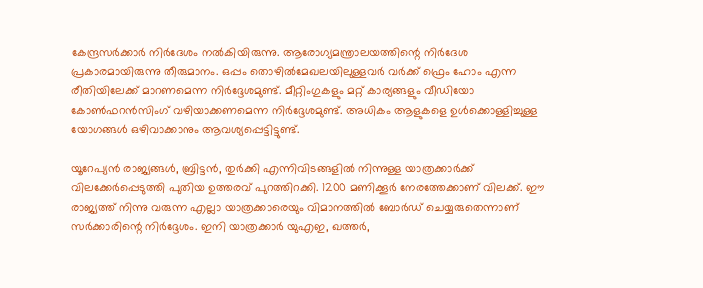കേന്ദ്രസര്‍ക്കാര്‍ നിര്‍ദേശം നല്‍കിയിരുന്നു. ആരോഗ്യമന്ത്രാലയത്തിന്റെ നിര്‍ദേശ പ്രകാരമായിരുന്നു തീരുമാനം. ഒപ്പം തൊഴില്‍മേഖലയിലുള്ളവര്‍ വര്‍ക്ക് ഫ്രെം ഹോം എന്ന രീതിയിലേക്ക് മാറണമെന്ന നിര്‍ദ്ദേശമുണ്ട്. മീറ്റിംഗുകളും മറ്റ് കാര്യങ്ങളും വീഡിയോ കോണ്‍ഫറന്‍സിംഗ് വഴിയാക്കണമെന്ന നിര്‍ദ്ദേശമുണ്ട്. അധികം ആളുകളെ ഉള്‍ക്കൊള്ളിച്ചുള്ള യോഗങ്ങള്‍ ഒഴിവാക്കാനും ആവശ്യപ്പെട്ടിട്ടുണ്ട്.

യൂറേപ്യന്‍ രാജ്യങ്ങള്‍, ബ്രിട്ടന്‍, തുര്‍ക്കി എന്നിവിടങ്ങളില്‍ നിന്നുള്ള യാത്രക്കാര്‍ക്ക് വിലക്കേര്‍പ്പെടുത്തി പുതിയ ഉത്തരവ് പുറത്തിറക്കി. 1200 മണിക്കൂര്‍ നേരത്തേക്കാണ് വിലക്ക്. ഈ രാജ്യത്ത് നിന്നു വരുന്ന എല്ലാ യാത്രക്കാരെയും വിമാനത്തില്‍ ബോര്‍ഡ് ചെയ്യരുതെന്നാണ് സര്‍ക്കാരിന്റെ നിര്‍ദ്ദേശം. ഇനി യാത്രക്കാര്‍ യുഎഇ, ഖത്തര്‍,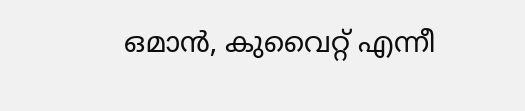ഒമാന്‍, കുവൈറ്റ് എന്നീ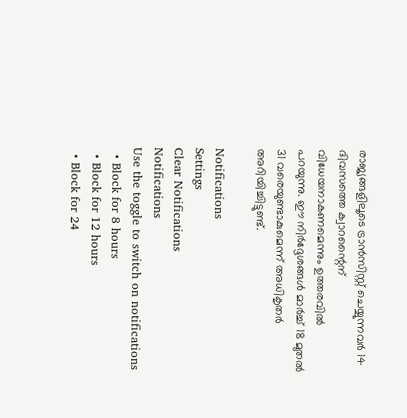രാജ്യങ്ങളിലൂടെ ട്രാന്‍സിസ്റ്റ് ചെയ്യുന്നവര്‍ 14 ദിവസത്തെ ക്വാറന്റൈന് വിധേയനാകണമെന്നും ഉത്തരവില്‍ പറയുന്നു. ഈ നിര്‍ദ്ദേശങ്ങള്‍ മാര്‍ച്ച് 18 മുതല്‍ 31 വരെയുണ്ടാകുമെന്ന് അധികൃതര്‍ അറിയിച്ചിട്ടുണ്ട്.

Notifications
Settings
Clear Notifications
Notifications
Use the toggle to switch on notifications
  • Block for 8 hours
  • Block for 12 hours
  • Block for 24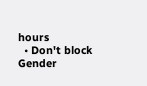hours
  • Don't block
Gender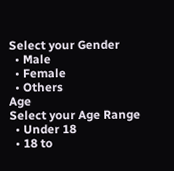Select your Gender
  • Male
  • Female
  • Others
Age
Select your Age Range
  • Under 18
  • 18 to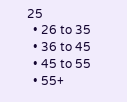25
  • 26 to 35
  • 36 to 45
  • 45 to 55
  • 55+